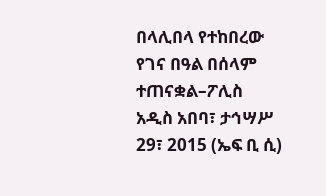በላሊበላ የተከበረው የገና በዓል በሰላም ተጠናቋል–ፖሊስ
አዲስ አበባ፣ ታኅሣሥ 29፣ 2015 (ኤፍ ቢ ሲ)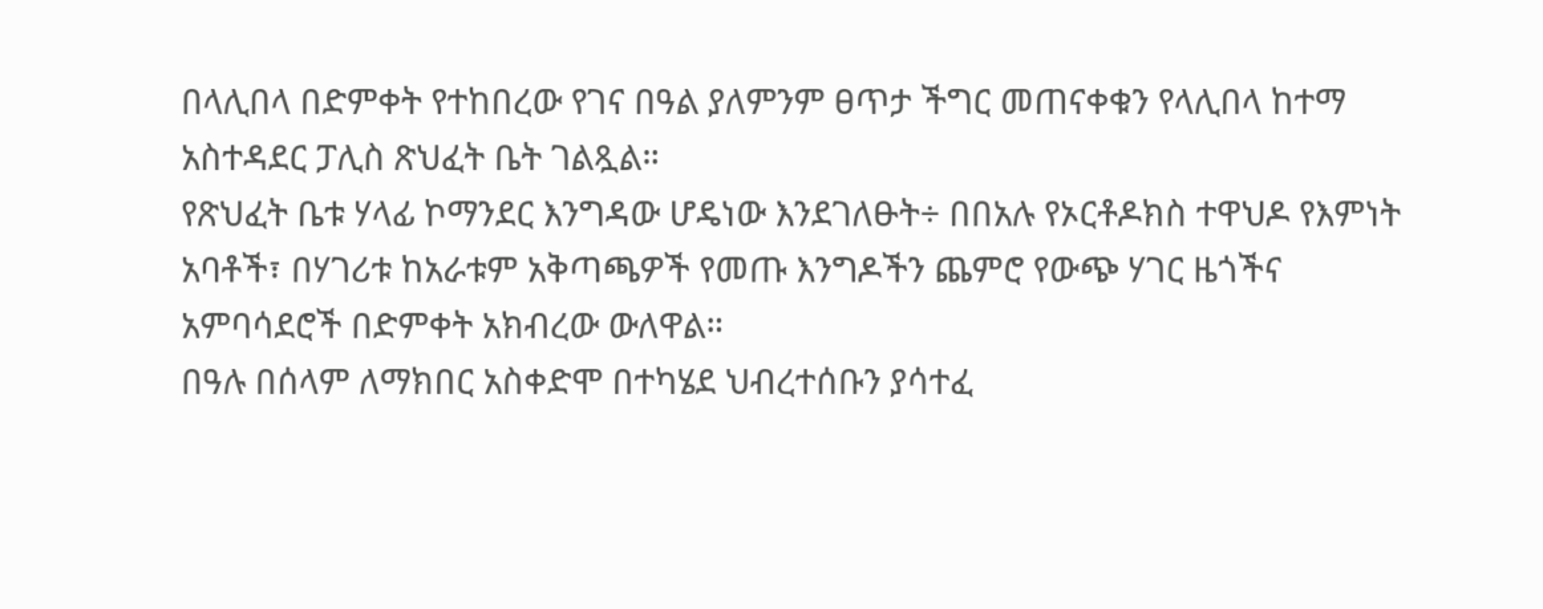በላሊበላ በድምቀት የተከበረው የገና በዓል ያለምንም ፀጥታ ችግር መጠናቀቁን የላሊበላ ከተማ አስተዳደር ፓሊስ ጽህፈት ቤት ገልጿል።
የጽህፈት ቤቱ ሃላፊ ኮማንደር እንግዳው ሆዴነው እንደገለፁት÷ በበአሉ የኦርቶዶክስ ተዋህዶ የእምነት አባቶች፣ በሃገሪቱ ከአራቱም አቅጣጫዎች የመጡ እንግዶችን ጨምሮ የውጭ ሃገር ዜጎችና አምባሳደሮች በድምቀት አክብረው ውለዋል።
በዓሉ በሰላም ለማክበር አስቀድሞ በተካሄደ ህብረተሰቡን ያሳተፈ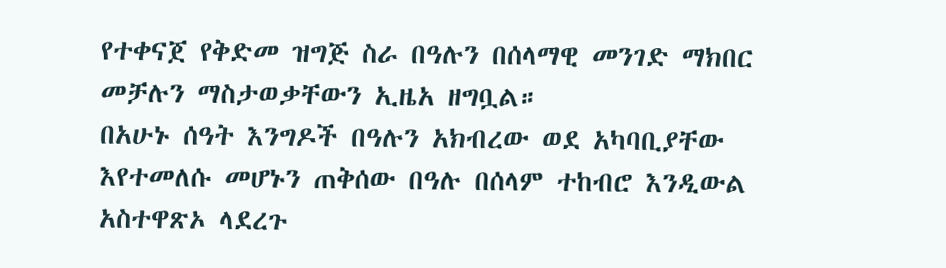የተቀናጀ የቅድመ ዝግጅ ስራ በዓሉን በሰላማዊ መንገድ ማክበር መቻሉን ማስታወቃቸውን ኢዜአ ዘግቧል።
በአሁኑ ሰዓት እንግዶች በዓሉን አክብረው ወደ አካባቢያቸው እየተመለሱ መሆኑን ጠቅሰው በዓሉ በሰላም ተከብሮ እንዲውል አስተዋጽኦ ላደረጉ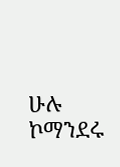ሁሉ ኮማንደሩ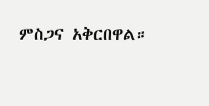ምስጋና አቅርበዋል።